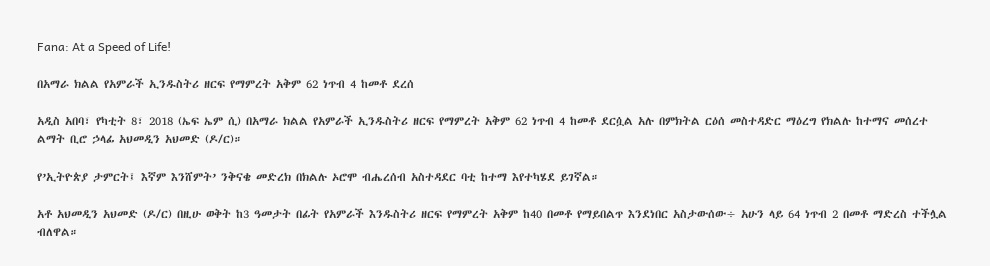Fana: At a Speed of Life!

በአማራ ክልል የአምራች ኢንዱስትሪ ዘርፍ የማምረት አቅም 62 ነጥብ 4 ከመቶ ደረሰ

አዲስ አበባ፣ የካቲት 8፣ 2018 (ኤፍ ኤም ሲ) በአማራ ክልል የአምራች ኢንዱስትሪ ዘርፍ የማምረት አቅም 62 ነጥብ 4 ከመቶ ደርሷል አሉ በምክትል ርዕሰ መስተዳድር ማዕረግ የክልሉ ከተማና መሰረተ ልማት ቢሮ ኃላፊ አህመዲን አህመድ (ዶ/ር)።

የ’ኢትዮጵያ ታምርት፤ እኛም እንሸምት’ ንቅናቄ መድረክ በክልሉ ኦሮሞ ብሔረሰብ አስተዳደር ባቲ ከተማ እየተካሄደ ይገኛል።

አቶ አህመዲን አህመድ (ዶ/ር) በዚሁ ወቅት ከ3 ዓመታት በፊት የአምራች እንዱስትሪ ዘርፍ የማምረት አቅም ከ40 በመቶ የማይበልጥ እንደነበር አስታውሰው÷ አሁን ላይ 64 ነጥብ 2 በመቶ ማድረስ ተችሏል ብለዋል።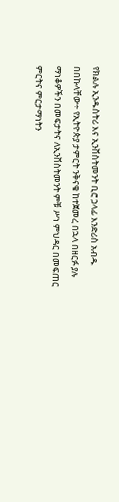የክልሉ ኢንዱስትሪ እና ኢንቨስትመንት ቢሮ ኃላፊ እንድሪስ አብዱ በበኩላቸው÷ የኢትዮጵያ ታምርት ንቅናቄ ከተጀመረ በኋላ በዘርፉ ያሉ ማነቆዎችን በመፍታትና ለኢንቨስትመንት ምቹ ሥነ ምህዳር በመፍጠር ምርትና ምርታማነትን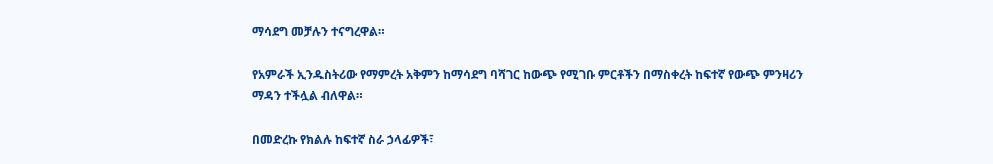ማሳደግ መቻሉን ተናግረዋል።

የአምራች ኢንዱስትሪው የማምረት አቅምን ከማሳደግ ባሻገር ከውጭ የሚገቡ ምርቶችን በማስቀረት ከፍተኛ የውጭ ምንዛሪን ማዳን ተችሏል ብለዋል።

በመድረኩ የክልሉ ከፍተኛ ስራ ኃላፊዎች፣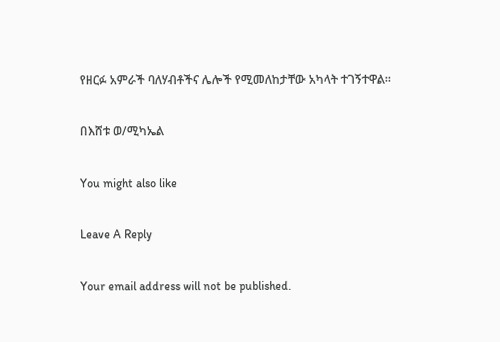የዘርፉ አምራች ባለሃብቶችና ሌሎች የሚመለከታቸው አካላት ተገኝተዋል።

በእሸቱ ወ/ሚካኤል

You might also like

Leave A Reply

Your email address will not be published.